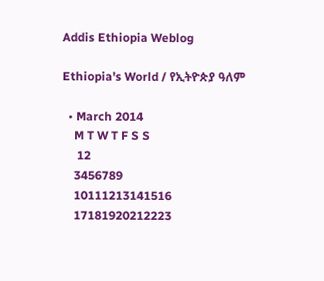Addis Ethiopia Weblog

Ethiopia's World / የኢትዮጵያ ዓለም

  • March 2014
    M T W T F S S
     12
    3456789
    10111213141516
    17181920212223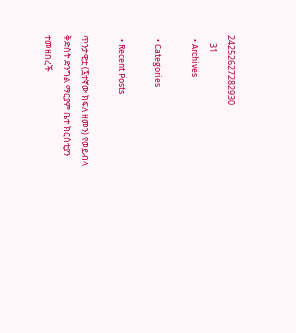24252627282930
    31
  • Archives

  • Categories

  • Recent Posts

ጥንታዊቷ (፯ተኛው ክፍለ ዘመን) የወይብላ ቅድስት ድንግል ማርያም ቤተ ክርስቲያን ተመዘበረች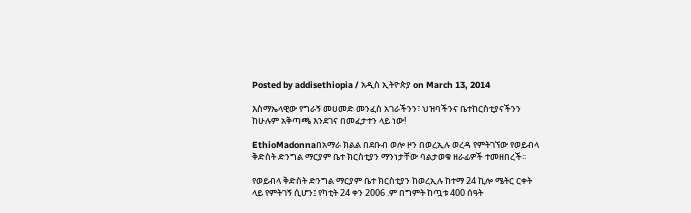Posted by addisethiopia / አዲስ ኢትዮጵያ on March 13, 2014

እስማኤላዊው የግራኝ መሀመድ መንፈስ አገራችንን፣ ህዝባችንና ቤተከርስቲያናችንን ከሁሉም አቅጣጫ እንደገና በመፈታተን ላይ ነው!

EthioMadonnaበአማራ ክልል በደቡብ ወሎ ዞን በወረኢሉ ወረዳ የምትገኘው የወይብላ ቅድስት ድንግል ማርያም ቤተ ክርስቲያን ማንነታቸው ባልታወቁ ዘራፊዎች ተመዘበረች፡፡

የወይብላ ቅድስት ድንግል ማርያም ቤተ ክርስቲያን ከወረኢሉ ከተማ 24 ኪሎ ሜትር ርቀት ላይ የምትገኝ ሲሆን፤ የካቲት 24 ቀን 2006 .ም በግምት ከጧቱ 400 ሰዓት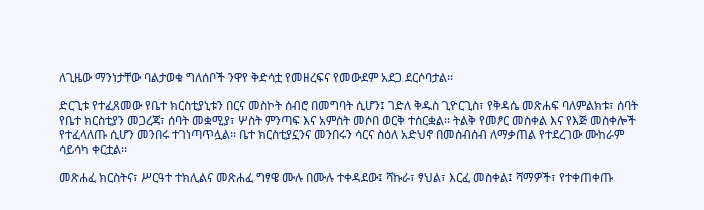ለጊዜው ማንነታቸው ባልታወቁ ግለሰቦች ንዋየ ቅድሳቷ የመዘረፍና የመውደም አደጋ ደርሶባታል፡፡

ድርጊቱ የተፈጸመው የቤተ ክርስቲያኒቱን በርና መስኮት ሰብሮ በመግባት ሲሆን፤ ገድለ ቅዱስ ጊዮርጊስ፣ የቅዳሴ መጽሐፍ ባለምልክቱ፣ ሰባት የቤተ ክርስቲያን መጋረጃ፣ ሰባት መቋሚያ፣ ሦስት ምንጣፍ እና አምስት መሶበ ወርቅ ተሰርቋል፡፡ ትልቅ የመፆር መስቀል እና የእጅ መስቀሎች የተፈላለጡ ሲሆን መንበሩ ተገነጣጥሏል፡፡ ቤተ ክርስቲያኗንና መንበሩን ሳርና ስዕለ አድህኖ በመሰብሰብ ለማቃጠል የተደረገው ሙከራም ሳይሳካ ቀርቷል፡፡

መጽሐፈ ክርስትና፣ ሥርዓተ ተክሊልና መጽሐፈ ግፃዌ ሙሉ በሙሉ ተቀዳደው፤ ሻኩራ፣ ፃህል፣ እርፈ መስቀል፤ ሻማዎች፣ የተቀጠቀጡ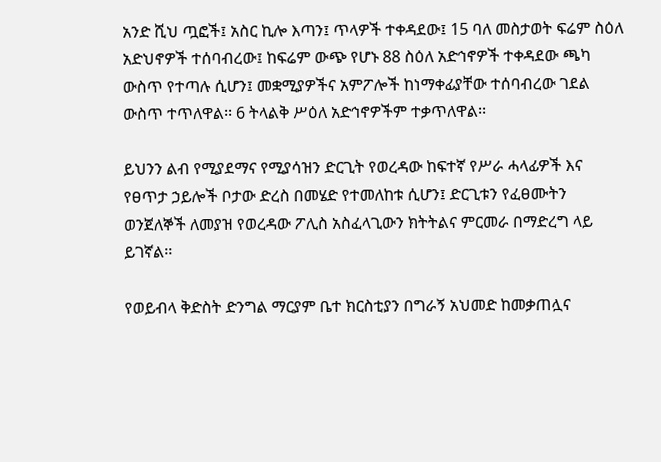አንድ ሺህ ጧፎች፤ አስር ኪሎ እጣን፤ ጥላዎች ተቀዳደው፤ 15 ባለ መስታወት ፍሬም ስዕለ አድህኖዎች ተሰባብረው፤ ከፍሬም ውጭ የሆኑ 88 ስዕለ አድኅኖዎች ተቀዳደው ጫካ ውስጥ የተጣሉ ሲሆን፤ መቋሚያዎችና አምፖሎች ከነማቀፊያቸው ተሰባብረው ገደል ውስጥ ተጥለዋል፡፡ 6 ትላልቅ ሥዕለ አድኅኖዎችም ተቃጥለዋል፡፡

ይህንን ልብ የሚያደማና የሚያሳዝን ድርጊት የወረዳው ከፍተኛ የሥራ ሓላፊዎች እና የፀጥታ ኃይሎች ቦታው ድረስ በመሄድ የተመለከቱ ሲሆን፤ ድርጊቱን የፈፀሙትን ወንጀለኞች ለመያዝ የወረዳው ፖሊስ አስፈላጊውን ክትትልና ምርመራ በማድረግ ላይ ይገኛል፡፡

የወይብላ ቅድስት ድንግል ማርያም ቤተ ክርስቲያን በግራኝ አህመድ ከመቃጠሏና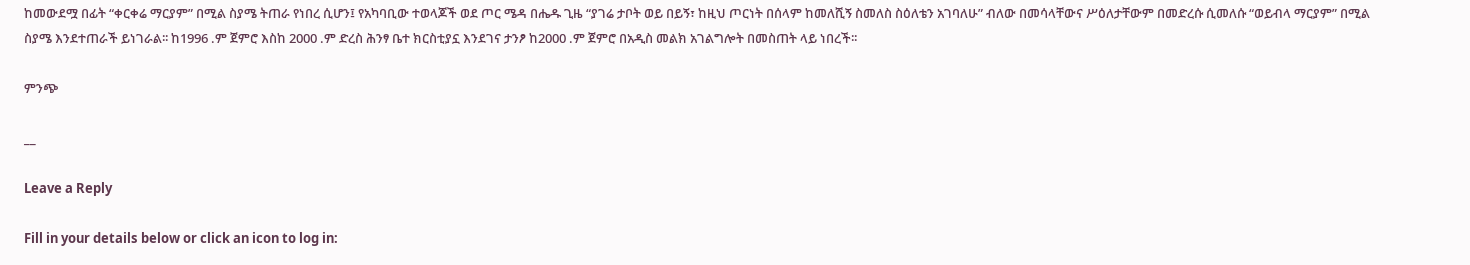ከመውደሟ በፊት “ቀርቀሬ ማርያም” በሚል ስያሜ ትጠራ የነበረ ሲሆን፤ የአካባቢው ተወላጆች ወደ ጦር ሜዳ በሔዱ ጊዜ “ያገሬ ታቦት ወይ በይኝ፣ ከዚህ ጦርነት በሰላም ከመለሺኝ ስመለስ ስዕለቴን አገባለሁ” ብለው በመሳላቸውና ሥዕለታቸውም በመድረሱ ሲመለሱ “ወይብላ ማርያም” በሚል ስያሜ እንደተጠራች ይነገራል፡፡ ከ1996 .ም ጀምሮ እስከ 2000 .ም ድረስ ሕንፃ ቤተ ክርስቲያኗ እንደገና ታንፆ ከ2000 .ም ጀምሮ በአዲስ መልክ አገልግሎት በመስጠት ላይ ነበረች፡፡

ምንጭ

__

Leave a Reply

Fill in your details below or click an icon to log in: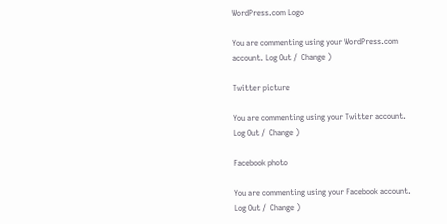WordPress.com Logo

You are commenting using your WordPress.com account. Log Out /  Change )

Twitter picture

You are commenting using your Twitter account. Log Out /  Change )

Facebook photo

You are commenting using your Facebook account. Log Out /  Change )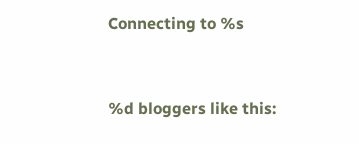Connecting to %s


%d bloggers like this: